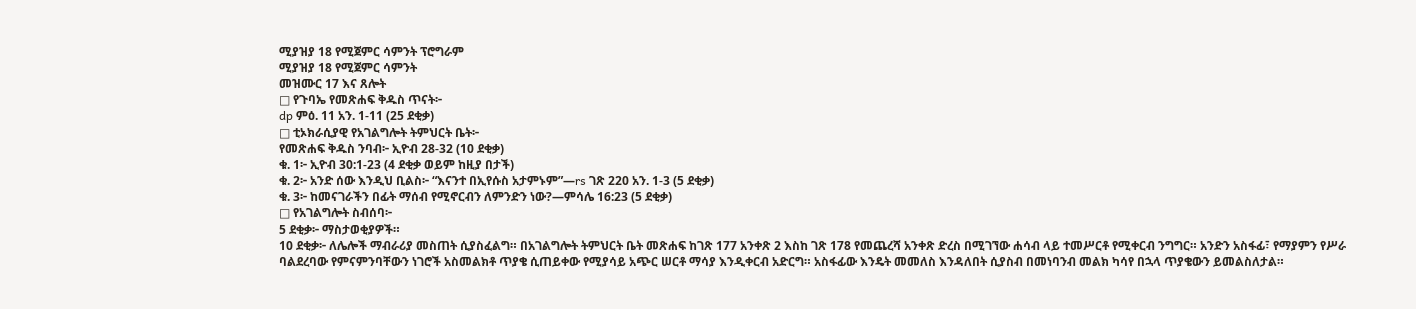ሚያዝያ 18 የሚጀምር ሳምንት ፕሮግራም
ሚያዝያ 18 የሚጀምር ሳምንት
መዝሙር 17 እና ጸሎት
□ የጉባኤ የመጽሐፍ ቅዱስ ጥናት፦
dp ምዕ. 11 አን. 1-11 (25 ደቂቃ)
□ ቲኦክራሲያዊ የአገልግሎት ትምህርት ቤት፦
የመጽሐፍ ቅዱስ ንባብ፦ ኢዮብ 28-32 (10 ደቂቃ)
ቁ. 1፦ ኢዮብ 30:1-23 (4 ደቂቃ ወይም ከዚያ በታች)
ቁ. 2፦ አንድ ሰው እንዲህ ቢልስ፦ “እናንተ በኢየሱስ አታምኑም”—rs ገጽ 220 አን. 1-3 (5 ደቂቃ)
ቁ. 3፦ ከመናገራችን በፊት ማሰብ የሚኖርብን ለምንድን ነው?—ምሳሌ 16:23 (5 ደቂቃ)
□ የአገልግሎት ስብሰባ፦
5 ደቂቃ፦ ማስታወቂያዎች።
10 ደቂቃ፦ ለሌሎች ማብራሪያ መስጠት ሲያስፈልግ። በአገልግሎት ትምህርት ቤት መጽሐፍ ከገጽ 177 አንቀጽ 2 እስከ ገጽ 178 የመጨረሻ አንቀጽ ድረስ በሚገኘው ሐሳብ ላይ ተመሥርቶ የሚቀርብ ንግግር። አንድን አስፋፊ፣ የማያምን የሥራ ባልደረባው የምናምንባቸውን ነገሮች አስመልክቶ ጥያቄ ሲጠይቀው የሚያሳይ አጭር ሠርቶ ማሳያ እንዲቀርብ አድርግ። አስፋፊው እንዴት መመለስ እንዳለበት ሲያስብ በመነባንብ መልክ ካሳየ በኋላ ጥያቄውን ይመልስለታል።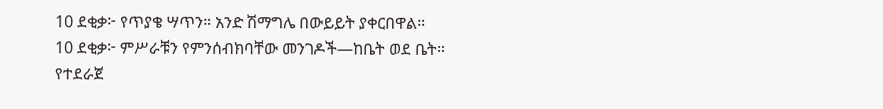10 ደቂቃ፦ የጥያቄ ሣጥን። አንድ ሽማግሌ በውይይት ያቀርበዋል።
10 ደቂቃ፦ ምሥራቹን የምንሰብክባቸው መንገዶች—ከቤት ወደ ቤት። የተደራጀ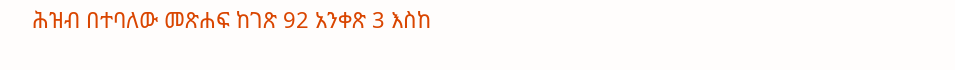ሕዝብ በተባለው መጽሐፍ ከገጽ 92 አንቀጽ 3 እስከ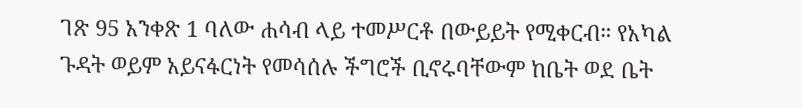ገጽ 95 አንቀጽ 1 ባለው ሐሳብ ላይ ተመሥርቶ በውይይት የሚቀርብ። የአካል ጉዳት ወይም አይናፋርነት የመሳሰሉ ችግሮች ቢኖሩባቸውም ከቤት ወደ ቤት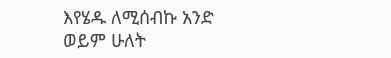እየሄዱ ለሚሰብኩ አንድ ወይም ሁለት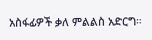አስፋፊዎች ቃለ ምልልስ አድርግ።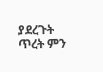ያደረጉት ጥረት ምን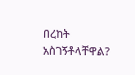በረከት አስገኝቶላቸዋል?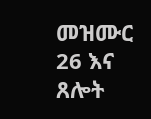መዝሙር 26 እና ጸሎት